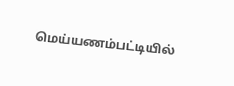மெய்யணம்பட்டியில்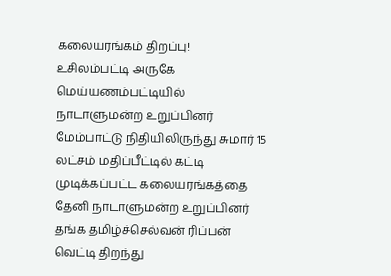கலையரங்கம் திறப்பு!
உசிலம்பட்டி அருகே மெய்யணம்பட்டியில் நாடாளுமன்ற உறுப்பினர் மேம்பாட்டு நிதியிலிருந்து சுமார் 15 லட்சம் மதிப்பீட்டில் கட்டி முடிக்கப்பட்ட கலையரங்கத்தை தேனி நாடாளுமன்ற உறுப்பினர் தங்க தமிழ்ச்செல்வன் ரிப்பன் வெட்டி திறந்து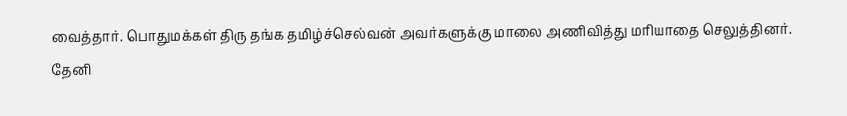வைத்தார். பொதுமக்கள் திரு தங்க தமிழ்ச்செல்வன் அவர்களுக்கு மாலை அணிவித்து மரியாதை செலுத்தினர்.
தேனி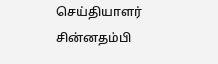செய்தியாளர் சின்னதம்பி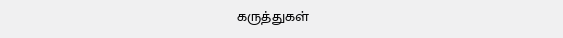கருத்துகள்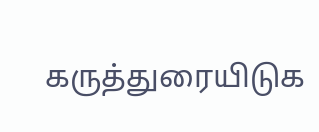கருத்துரையிடுக